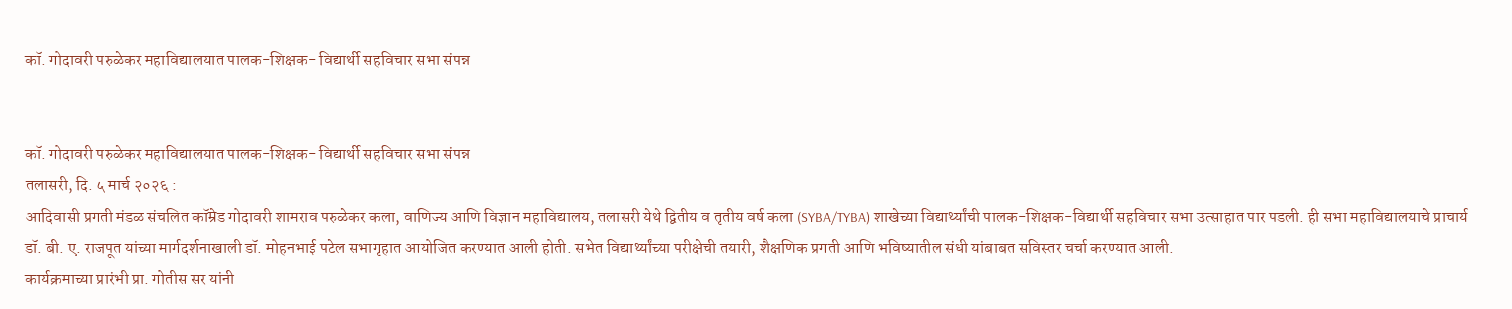कॉ. गोदावरी परुळेकर महाविद्यालयात पालक-शिक्षक- विद्यार्थी सहविचार सभा संपन्न


कॉ. गोदावरी परुळेकर महाविद्यालयात पालक-शिक्षक- विद्यार्थी सहविचार सभा संपन्न
तलासरी, दि. ५ मार्च २०२६ :
आदिवासी प्रगती मंडळ संचलित कॉम्रेड गोदावरी शामराव परुळेकर कला, वाणिज्य आणि विज्ञान महाविद्यालय, तलासरी येथे द्वितीय व तृतीय वर्ष कला (SYBA/TYBA) शाखेच्या विद्यार्थ्यांची पालक-शिक्षक-विद्यार्थी सहविचार सभा उत्साहात पार पडली. ही सभा महाविद्यालयाचे प्राचार्य डॉ. बी. ए. राजपूत यांच्या मार्गदर्शनाखाली डॉ. मोहनभाई पटेल सभागृहात आयोजित करण्यात आली होती. सभेत विद्यार्थ्यांच्या परीक्षेची तयारी, शैक्षणिक प्रगती आणि भविष्यातील संधी यांबाबत सविस्तर चर्चा करण्यात आली.
कार्यक्रमाच्या प्रारंभी प्रा. गोतीस सर यांनी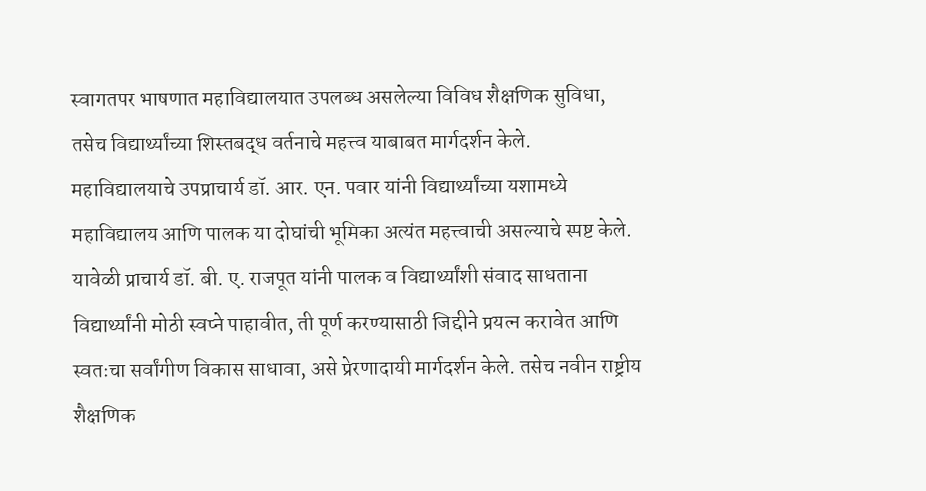स्वागतपर भाषणात महाविद्यालयात उपलब्ध असलेल्या विविध शैक्षणिक सुविधा, तसेच विद्यार्थ्यांच्या शिस्तबद्ध वर्तनाचे महत्त्व याबाबत मार्गदर्शन केले.
महाविद्यालयाचे उपप्राचार्य डॉ. आर. एन. पवार यांनी विद्यार्थ्यांच्या यशामध्ये महाविद्यालय आणि पालक या दोघांची भूमिका अत्यंत महत्त्वाची असल्याचे स्पष्ट केले.
यावेळी प्राचार्य डॉ. बी. ए. राजपूत यांनी पालक व विद्यार्थ्यांशी संवाद साधताना विद्यार्थ्यांनी मोठी स्वप्ने पाहावीत, ती पूर्ण करण्यासाठी जिद्दीने प्रयत्न करावेत आणि स्वतःचा सर्वांगीण विकास साधावा, असे प्रेरणादायी मार्गदर्शन केले. तसेच नवीन राष्ट्रीय शैक्षणिक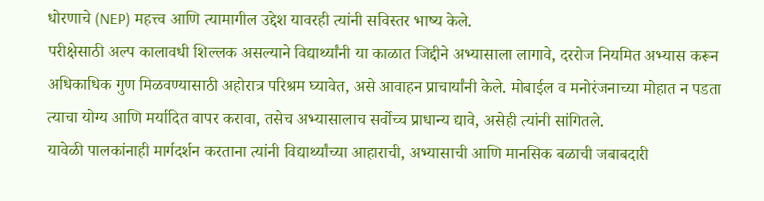धोरणाचे (NEP) महत्त्व आणि त्यामागील उद्देश यावरही त्यांनी सविस्तर भाष्य केले.
परीक्षेसाठी अल्प कालावधी शिल्लक असल्याने विद्यार्थ्यांनी या काळात जिद्दीने अभ्यासाला लागावे, दररोज नियमित अभ्यास करून अधिकाधिक गुण मिळवण्यासाठी अहोरात्र परिश्रम घ्यावेत, असे आवाहन प्राचार्यांनी केले. मोबाईल व मनोरंजनाच्या मोहात न पडता त्याचा योग्य आणि मर्यादित वापर करावा, तसेच अभ्यासालाच सर्वोच्च प्राधान्य द्यावे, असेही त्यांनी सांगितले.
यावेळी पालकांनाही मार्गदर्शन करताना त्यांनी विद्यार्थ्यांच्या आहाराची, अभ्यासाची आणि मानसिक बळाची जबाबदारी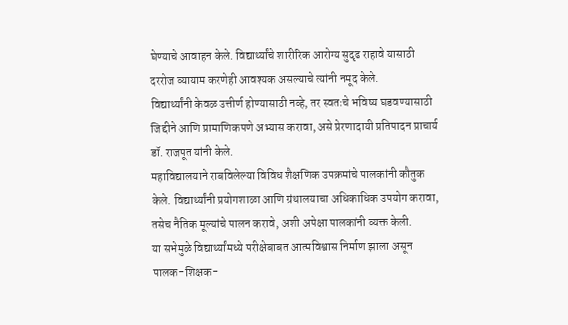घेण्याचे आवाहन केले. विद्यार्थ्यांचे शारीरिक आरोग्य सुदृढ राहावे यासाठी दररोज व्यायाम करणेही आवश्यक असल्याचे त्यांनी नमूद केले.
विद्यार्थ्यांनी केवळ उत्तीर्ण होण्यासाठी नव्हे, तर स्वतःचे भविष्य घडवण्यासाठी जिद्दीने आणि प्रामाणिकपणे अभ्यास करावा, असे प्रेरणादायी प्रतिपादन प्राचार्य डॉ. राजपूत यांनी केले.
महाविद्यालयाने राबविलेल्या विविध शैक्षणिक उपक्रमांचे पालकांनी कौतुक केले. विद्यार्थ्यांनी प्रयोगशाळा आणि ग्रंथालयाचा अधिकाधिक उपयोग करावा, तसेच नैतिक मूल्यांचे पालन करावे, अशी अपेक्षा पालकांनी व्यक्त केली.
या सभेमुळे विद्यार्थ्यांमध्ये परीक्षेबाबत आत्मविश्वास निर्माण झाला असून पालक-शिक्षक-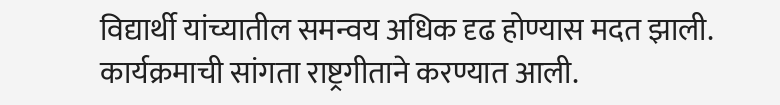विद्यार्थी यांच्यातील समन्वय अधिक दृढ होण्यास मदत झाली. कार्यक्रमाची सांगता राष्ट्रगीताने करण्यात आली.